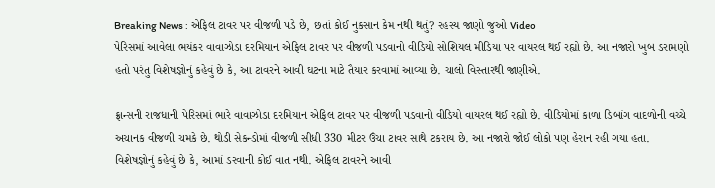Breaking News : એફિલ ટાવર પર વીજળી પડે છે, છતાં કોઈ નુકસાન કેમ નથી થતું? રહસ્ય જાણો જુઓ Video
પેરિસમાં આવેલા ભયંકર વાવાઝોડા દરમિયાન એફિલ ટાવર પર વીજળી પડવાનો વીડિયો સોશિયલ મીડિયા પર વાયરલ થઈ રહ્યો છે. આ નજારો ખુબ ડરામણો હતો પરંતુ વિશેષજ્ઞોનું કહેવું છે કે, આ ટાવરને આવી ઘટના માટે તૈયાર કરવામાં આવ્યા છે. ચાલો વિસ્તારથી જાણીએ.

ફ્રાન્સની રાજધાની પેરિસમાં ભારે વાવાઝોડા દરમિયાન એફિલ ટાવર પર વીજળી પડવાનો વીડિયો વાયરલ થઈ રહ્યો છે. વીડિયોમાં કાળા ડિબાંગ વાદળોની વચ્ચે અચાનક વીજળી ચમકે છે. થોડી સેકન્ડોમાં વીજળી સીધી 330 મીટર ઉંચા ટાવર સાથે ટકરાય છે. આ નજારો જોઈ લોકો પણ હેરાન રહી ગયા હતા. વિશેષજ્ઞોનું કહેવું છે કે, આમાં ડરવાની કોઈ વાત નથી. એફિલ ટાવરને આવી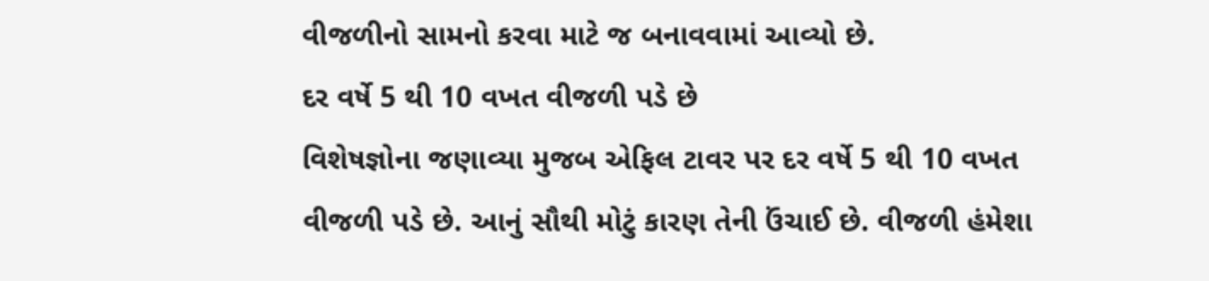વીજળીનો સામનો કરવા માટે જ બનાવવામાં આવ્યો છે.
દર વર્ષે 5 થી 10 વખત વીજળી પડે છે
વિશેષજ્ઞોના જણાવ્યા મુજબ એફિલ ટાવર પર દર વર્ષે 5 થી 10 વખત વીજળી પડે છે. આનું સૌથી મોટું કારણ તેની ઉંચાઈ છે. વીજળી હંમેશા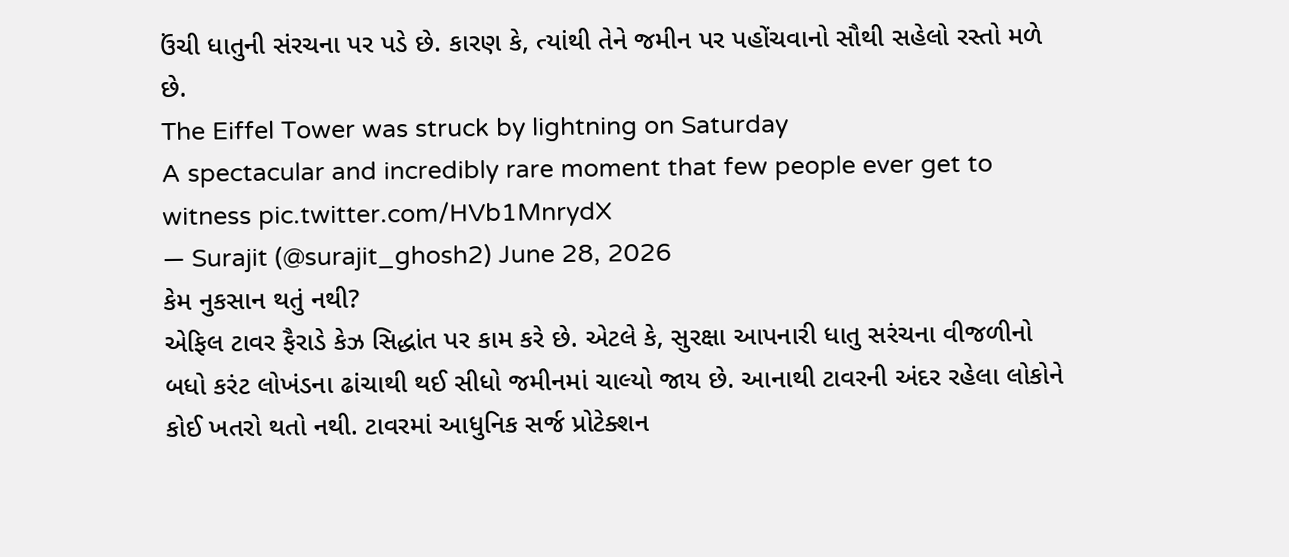ઉંચી ધાતુની સંરચના પર પડે છે. કારણ કે, ત્યાંથી તેને જમીન પર પહોંચવાનો સૌથી સહેલો રસ્તો મળે છે.
The Eiffel Tower was struck by lightning on Saturday
A spectacular and incredibly rare moment that few people ever get to witness pic.twitter.com/HVb1MnrydX
— Surajit (@surajit_ghosh2) June 28, 2026
કેમ નુકસાન થતું નથી?
એફિલ ટાવર ફૈરાડે કેઝ સિદ્ધાંત પર કામ કરે છે. એટલે કે, સુરક્ષા આપનારી ધાતુ સરંચના વીજળીનો બધો કરંટ લોખંડના ઢાંચાથી થઈ સીધો જમીનમાં ચાલ્યો જાય છે. આનાથી ટાવરની અંદર રહેલા લોકોને કોઈ ખતરો થતો નથી. ટાવરમાં આધુનિક સર્જ પ્રોટેક્શન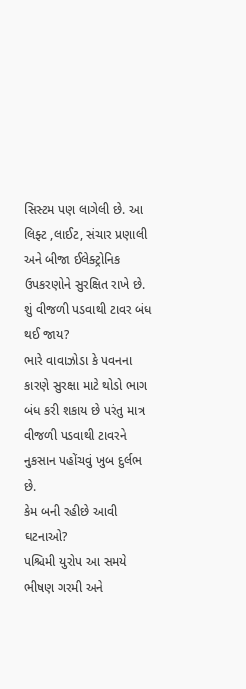સિસ્ટમ પણ લાગેલી છે. આ લિફ્ટ ,લાઈટ, સંચાર પ્રણાલી અને બીજા ઈલેક્ટ્રોનિક ઉપકરણોને સુરક્ષિત રાખે છે.
શું વીજળી પડવાથી ટાવર બંધ થઈ જાય?
ભારે વાવાઝોડા કે પવનના કારણે સુરક્ષા માટે થોડો ભાગ બંધ કરી શકાય છે પરંતુ માત્ર વીજળી પડવાથી ટાવરને નુકસાન પહોંચવું ખુબ દુર્લભ છે.
કેમ બની રહીછે આવી ઘટનાઓ?
પશ્ચિમી યુરોપ આ સમયે ભીષણ ગરમી અને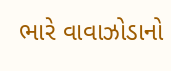ભારે વાવાઝોડાનો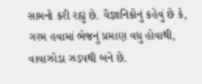સામનો કરી રહ્યું છે. વૈજ્ઞાનિકોનું કહેવું છે કે, ગરમ હવામાં ભેજનું પ્રમાણ વધુ હોવાથી, વાવાઝોડા ઝડપથી બને છે.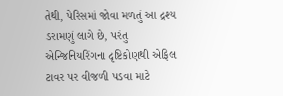તેથી, પેરિસમાં જોવા મળતું આ દ્રશ્ય ડરામણું લાગે છે, પરંતુ એન્જિનિયરિંગના દૃષ્ટિકોણથી એફિલ ટાવર પર વીજળી પડવા માટે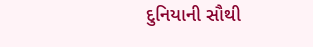દુનિયાની સૌથી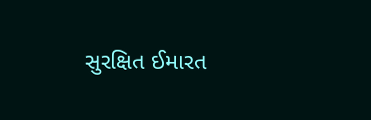સુરક્ષિત ઈમારત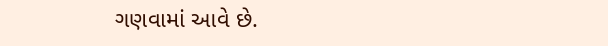ગણવામાં આવે છે.